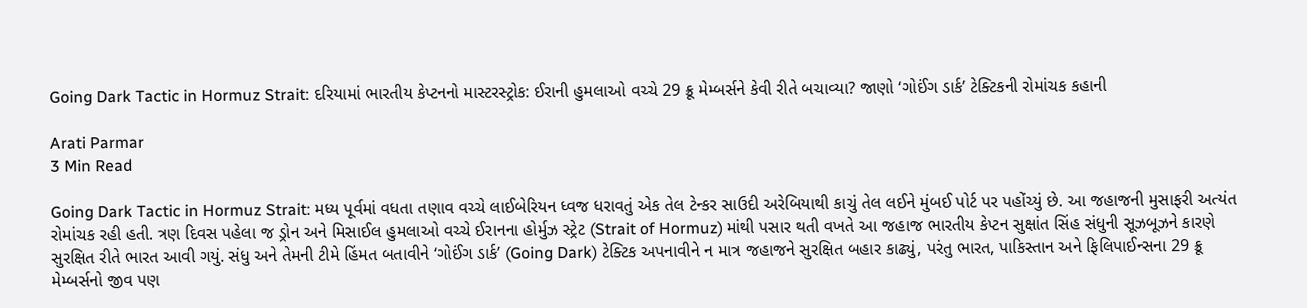Going Dark Tactic in Hormuz Strait: દરિયામાં ભારતીય કેપ્ટનનો માસ્ટરસ્ટ્રોક: ઈરાની હુમલાઓ વચ્ચે 29 ક્રૂ મેમ્બર્સને કેવી રીતે બચાવ્યા? જાણો ‘ગોઈંગ ડાર્ક’ ટેક્ટિકની રોમાંચક કહાની

Arati Parmar
3 Min Read

Going Dark Tactic in Hormuz Strait: મધ્ય પૂર્વમાં વધતા તણાવ વચ્ચે લાઈબેરિયન ધ્વજ ધરાવતું એક તેલ ટેન્કર સાઉદી અરેબિયાથી કાચું તેલ લઈને મુંબઈ પોર્ટ પર પહોંચ્યું છે. આ જહાજની મુસાફરી અત્યંત રોમાંચક રહી હતી. ત્રણ દિવસ પહેલા જ ડ્રોન અને મિસાઈલ હુમલાઓ વચ્ચે ઈરાનના હોર્મુઝ સ્ટ્રેટ (Strait of Hormuz) માંથી પસાર થતી વખતે આ જહાજ ભારતીય કેપ્ટન સુક્ષાંત સિંહ સંધુની સૂઝબૂઝને કારણે સુરક્ષિત રીતે ભારત આવી ગયું. સંધુ અને તેમની ટીમે હિંમત બતાવીને ‘ગોઈંગ ડાર્ક’ (Going Dark) ટેક્ટિક અપનાવીને ન માત્ર જહાજને સુરક્ષિત બહાર કાઢ્યું, પરંતુ ભારત, પાકિસ્તાન અને ફિલિપાઈન્સના 29 ક્રૂ મેમ્બર્સનો જીવ પણ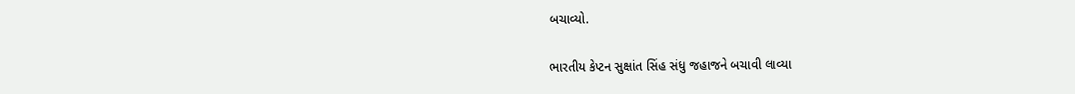બચાવ્યો.

ભારતીય કેપ્ટન સુક્ષાંત સિંહ સંધુ જહાજને બચાવી લાવ્યા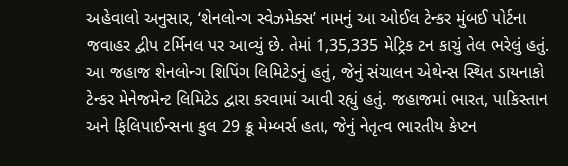અહેવાલો અનુસાર, ‘શેનલોન્ગ સ્વેઝમેક્સ’ નામનું આ ઓઈલ ટેન્કર મુંબઈ પોર્ટના જવાહર દ્વીપ ટર્મિનલ પર આવ્યું છે. તેમાં 1,35,335 મેટ્રિક ટન કાચું તેલ ભરેલું હતું. આ જહાજ શેનલોન્ગ શિપિંગ લિમિટેડનું હતું, જેનું સંચાલન એથેન્સ સ્થિત ડાયનાકો ટેન્કર મેનેજમેન્ટ લિમિટેડ દ્વારા કરવામાં આવી રહ્યું હતું. જહાજમાં ભારત, પાકિસ્તાન અને ફિલિપાઈન્સના કુલ 29 ક્રૂ મેમ્બર્સ હતા, જેનું નેતૃત્વ ભારતીય કેપ્ટન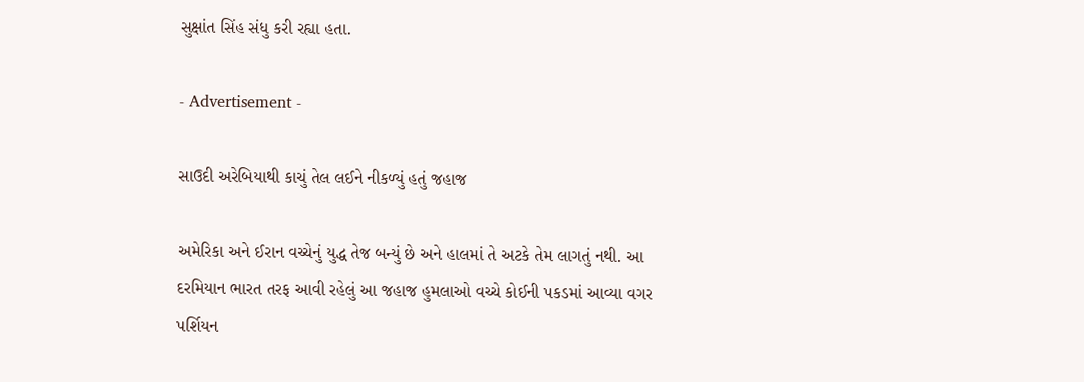સુક્ષાંત સિંહ સંધુ કરી રહ્યા હતા.

- Advertisement -

સાઉદી અરેબિયાથી કાચું તેલ લઈને નીકળ્યું હતું જહાજ

અમેરિકા અને ઈરાન વચ્ચેનું યુદ્ધ તેજ બન્યું છે અને હાલમાં તે અટકે તેમ લાગતું નથી. આ દરમિયાન ભારત તરફ આવી રહેલું આ જહાજ હુમલાઓ વચ્ચે કોઈની પકડમાં આવ્યા વગર પર્શિયન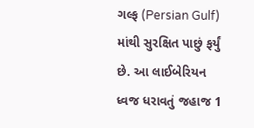ગલ્ફ (Persian Gulf) માંથી સુરક્ષિત પાછું ફર્યું છે. આ લાઈબેરિયન ધ્વજ ધરાવતું જહાજ 1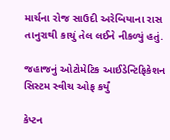માર્ચના રોજ સાઉદી અરેબિયાના રાસ તાનુરાથી કાચું તેલ લઈને નીકળ્યું હતું.

જહાજનું ઓટોમેટિક આઈડેન્ટિફિકેશન સિસ્ટમ સ્વીચ ઓફ કર્યું

કેપ્ટન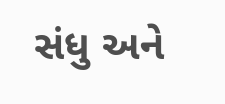સંધુ અને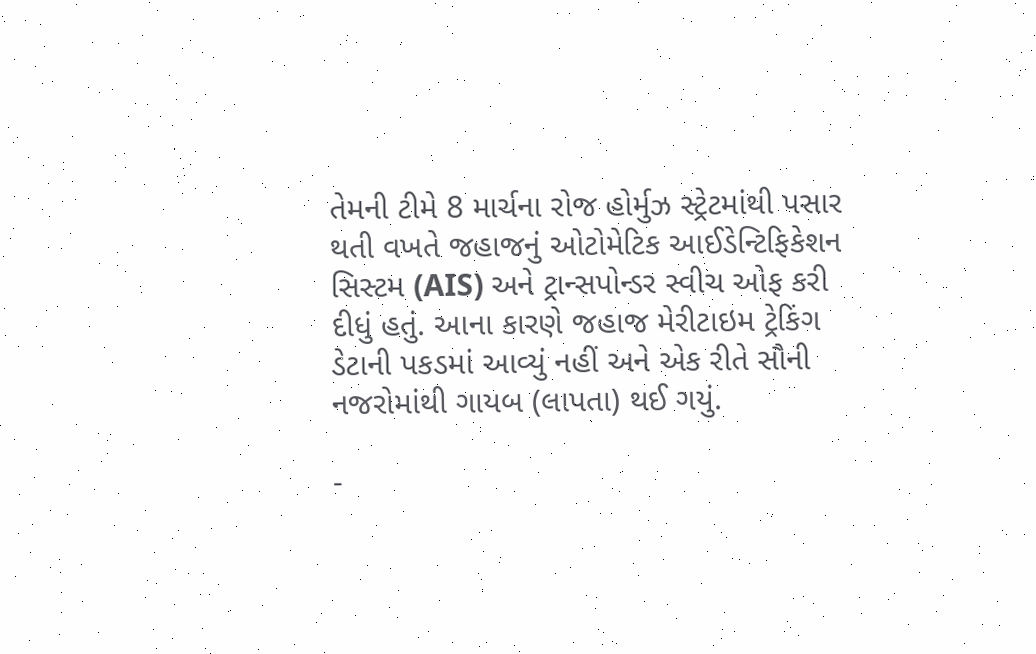તેમની ટીમે 8 માર્ચના રોજ હોર્મુઝ સ્ટ્રેટમાંથી પસાર થતી વખતે જહાજનું ઓટોમેટિક આઈડેન્ટિફિકેશન સિસ્ટમ (AIS) અને ટ્રાન્સપોન્ડર સ્વીચ ઓફ કરી દીધું હતું. આના કારણે જહાજ મેરીટાઇમ ટ્રેકિંગ ડેટાની પકડમાં આવ્યું નહીં અને એક રીતે સૌની નજરોમાંથી ગાયબ (લાપતા) થઈ ગયું.

-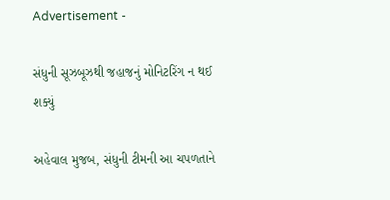Advertisement -

સંધુની સૂઝબૂઝથી જહાજનું મોનિટરિંગ ન થઈ શક્યું

અહેવાલ મુજબ, સંધુની ટીમની આ ચપળતાને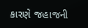કારણે જહાજની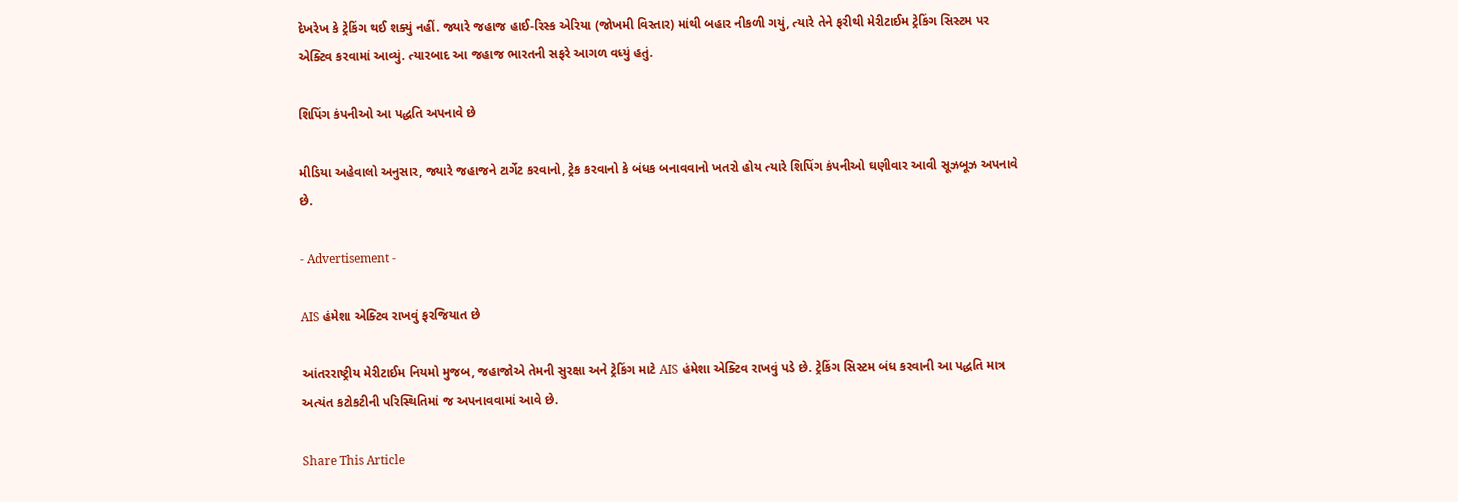દેખરેખ કે ટ્રેકિંગ થઈ શક્યું નહીં. જ્યારે જહાજ હાઈ-રિસ્ક એરિયા (જોખમી વિસ્તાર) માંથી બહાર નીકળી ગયું, ત્યારે તેને ફરીથી મેરીટાઈમ ટ્રેકિંગ સિસ્ટમ પર એક્ટિવ કરવામાં આવ્યું. ત્યારબાદ આ જહાજ ભારતની સફરે આગળ વધ્યું હતું.

શિપિંગ કંપનીઓ આ પદ્ધતિ અપનાવે છે

મીડિયા અહેવાલો અનુસાર, જ્યારે જહાજને ટાર્ગેટ કરવાનો, ટ્રેક કરવાનો કે બંધક બનાવવાનો ખતરો હોય ત્યારે શિપિંગ કંપનીઓ ઘણીવાર આવી સૂઝબૂઝ અપનાવે છે.

- Advertisement -

AIS હંમેશા એક્ટિવ રાખવું ફરજિયાત છે

આંતરરાષ્ટ્રીય મેરીટાઈમ નિયમો મુજબ, જહાજોએ તેમની સુરક્ષા અને ટ્રેકિંગ માટે AIS હંમેશા એક્ટિવ રાખવું પડે છે. ટ્રેકિંગ સિસ્ટમ બંધ કરવાની આ પદ્ધતિ માત્ર અત્યંત કટોકટીની પરિસ્થિતિમાં જ અપનાવવામાં આવે છે.

Share This Article